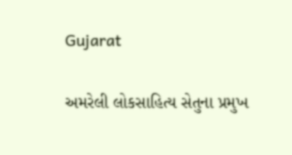Gujarat

અમરેલી લોકસાહિત્ય સેતુના પ્રમુખ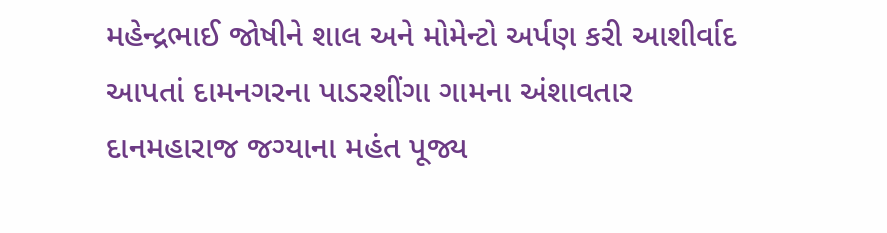મહેન્દ્રભાઈ જોષીને શાલ અને મોમેન્ટો અર્પણ કરી આશીર્વાદ આપતાં દામનગરના પાડરશીંગા ગામના અંશાવતાર દાનમહારાજ જગ્યાના મહંત પૂજ્ય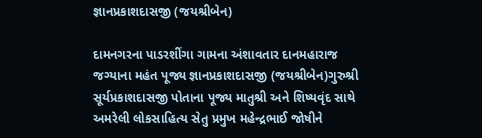જ્ઞાનપ્રકાશદાસજી (જયશ્રીબેન)

દામનગરના પાડરશીંગા ગામના અંશાવતાર દાનમહારાજ જગ્યાના મહંત પૂજ્ય જ્ઞાનપ્રકાશદાસજી (જયશ્રીબેન)ગુરુશ્રી સૂર્યપ્રકાશદાસજી પોતાના પૂજ્ય માતુશ્રી અને શિષ્યવૃંદ સાથે અમરેલી લોકસાહિત્ય સેતુ પ્રમુખ મહેન્દ્રભાઈ જોષીને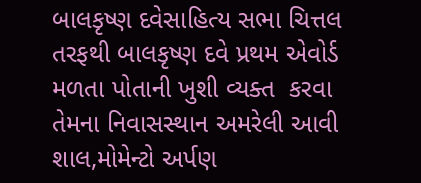બાલકૃષ્ણ દવેસાહિત્ય સભા ચિત્તલ તરફથી બાલકૃષ્ણ દવે પ્રથમ એવોર્ડ મળતા પોતાની ખુશી વ્યક્ત  કરવા તેમના નિવાસસ્થાન અમરેલી આવી શાલ,મોમેન્ટો અર્પણ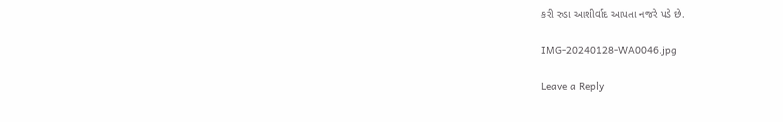કરી રુડા આશીર્વાદ આપતા નજરે પડે છે.

IMG-20240128-WA0046.jpg

Leave a Reply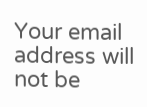Your email address will not be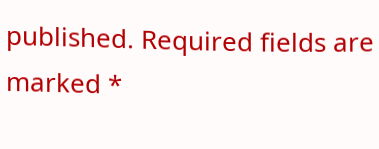published. Required fields are marked *